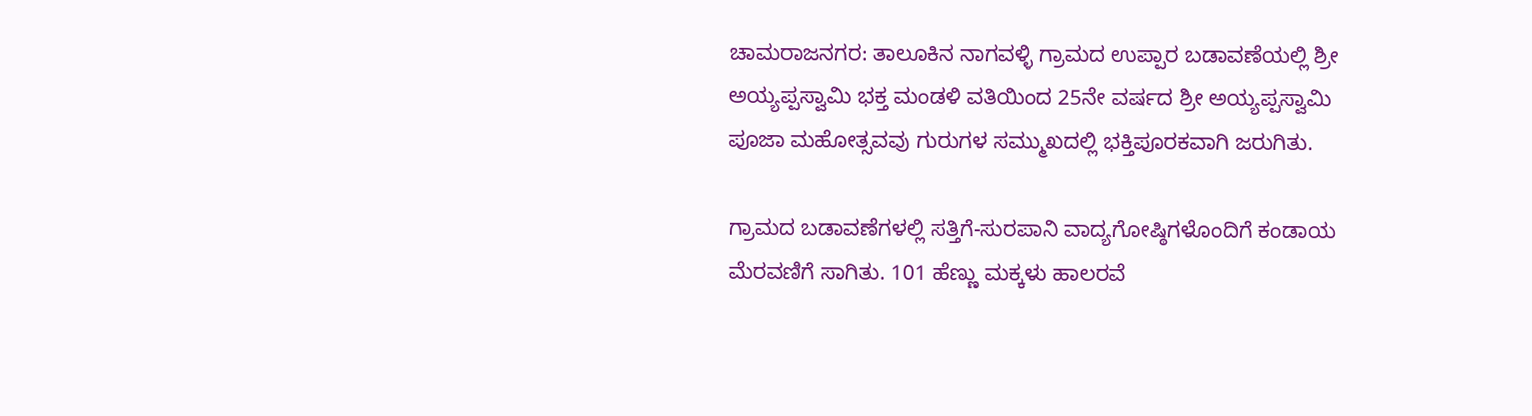ಚಾಮರಾಜನಗರ: ತಾಲೂಕಿನ ನಾಗವಳ್ಳಿ ಗ್ರಾಮದ ಉಪ್ಪಾರ ಬಡಾವಣೆಯಲ್ಲಿ ಶ್ರೀ ಅಯ್ಯಪ್ಪಸ್ವಾಮಿ ಭಕ್ತ ಮಂಡಳಿ ವತಿಯಿಂದ 25ನೇ ವರ್ಷದ ಶ್ರೀ ಅಯ್ಯಪ್ಪಸ್ವಾಮಿ ಪೂಜಾ ಮಹೋತ್ಸವವು ಗುರುಗಳ ಸಮ್ಮುಖದಲ್ಲಿ ಭಕ್ತಿಪೂರಕವಾಗಿ ಜರುಗಿತು.

ಗ್ರಾಮದ ಬಡಾವಣೆಗಳಲ್ಲಿ ಸತ್ತಿಗೆ-ಸುರಪಾನಿ ವಾದ್ಯಗೋಷ್ಠಿಗಳೊಂದಿಗೆ ಕಂಡಾಯ ಮೆರವಣಿಗೆ ಸಾಗಿತು. 101 ಹೆಣ್ಣು ಮಕ್ಕಳು ಹಾಲರವೆ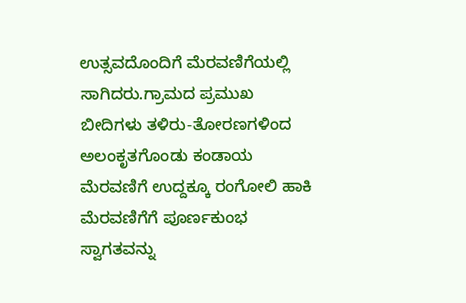ಉತ್ಸವದೊಂದಿಗೆ ಮೆರವಣಿಗೆಯಲ್ಲಿ ಸಾಗಿದರು.ಗ್ರಾಮದ ಪ್ರಮುಖ ಬೀದಿಗಳು ತಳಿರು-ತೋರಣಗಳಿಂದ ಅಲಂಕೃತಗೊಂಡು ಕಂಡಾಯ ಮೆರವಣಿಗೆ ಉದ್ದಕ್ಕೂ ರಂಗೋಲಿ ಹಾಕಿ ಮೆರವಣಿಗೆಗೆ ಪೂರ್ಣಕುಂಭ ಸ್ವಾಗತವನ್ನು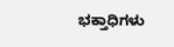ಭಕ್ತಾಧಿಗಳು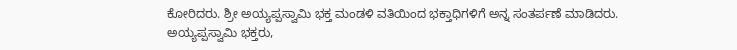ಕೋರಿದರು. ಶ್ರೀ ಅಯ್ಯಪ್ಪಸ್ವಾಮಿ ಭಕ್ತ ಮಂಡಳಿ ವತಿಯಿಂದ ಭಕ್ತಾಧಿಗಳಿಗೆ ಅನ್ನ ಸಂತರ್ಪಣೆ ಮಾಡಿದರು.
ಅಯ್ಯಪ್ಪಸ್ವಾಮಿ ಭಕ್ತರು,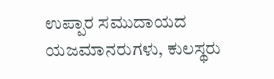ಉಪ್ಪಾರ ಸಮುದಾಯದ ಯಜಮಾನರುಗಳು, ಕುಲಸ್ಥರು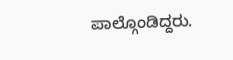ಪಾಲ್ಗೊಂಡಿದ್ದರು.